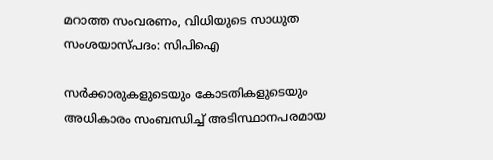മറാത്ത സംവരണം, വിധിയുടെ സാധുത സംശയാസ്പദം: സിപിഐ

സർക്കാരുകളുടെയും കോടതികളുടെയും അധികാരം സംബന്ധിച്ച് അടിസ്ഥാനപരമായ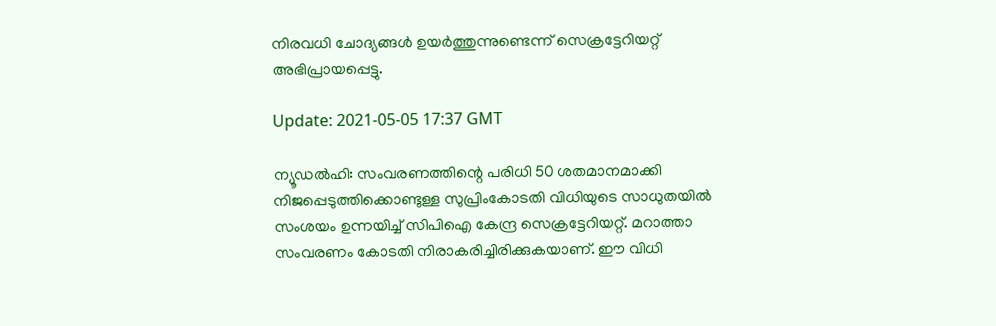നിരവധി ചോദ്യങ്ങൾ ഉയർത്തുന്നുണ്ടെന്ന് സെക്രട്ടേറിയറ്റ് അഭിപ്രായപ്പെട്ടു.

Update: 2021-05-05 17:37 GMT

ന്യൂഡൽഹി: സംവരണത്തിന്റെ പരിധി 50 ശതമാനമാക്കി നിജപ്പെടുത്തിക്കൊണ്ടുള്ള സുപ്രിംകോടതി വിധിയുടെ സാധുതയിൽ സംശയം ഉന്നയിച്ച് സിപിഐ കേന്ദ്ര സെക്രട്ടേറിയറ്റ്. മറാത്താ സംവരണം കോടതി നിരാകരിച്ചിരിക്കുകയാണ്. ഈ വിധി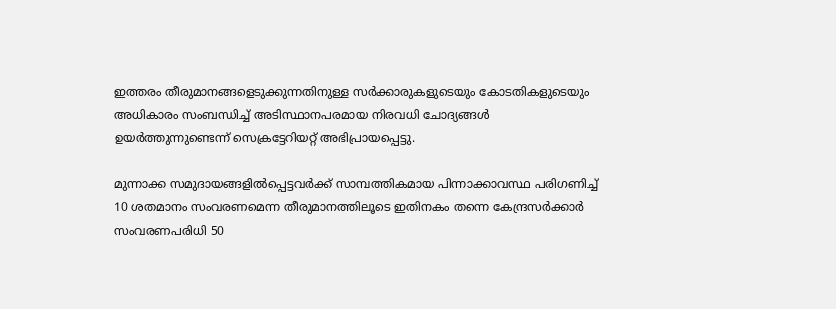ഇത്തരം തീരുമാനങ്ങളെടുക്കുന്നതിനുള്ള സർക്കാരുകളുടെയും കോടതികളുടെയും അധികാരം സംബന്ധിച്ച് അടിസ്ഥാനപരമായ നിരവധി ചോദ്യങ്ങൾ ഉയർത്തുന്നുണ്ടെന്ന് സെക്രട്ടേറിയറ്റ് അഭിപ്രായപ്പെട്ടു.

മുന്നാക്ക സമുദായങ്ങളിൽപ്പെട്ടവർക്ക് സാമ്പത്തികമായ പിന്നാക്കാവസ്ഥ പരിഗണിച്ച് 10 ശതമാനം സംവരണമെന്ന തീരുമാനത്തിലൂടെ ഇതിനകം തന്നെ കേന്ദ്രസർക്കാർ സംവരണപരിധി 50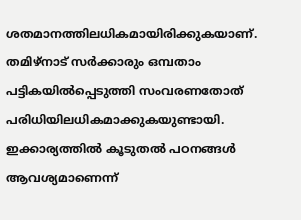ശതമാനത്തിലധികമായിരിക്കുകയാണ്. തമിഴ്‌നാട് സർക്കാരും ഒമ്പതാം പട്ടികയിൽപ്പെടുത്തി സംവരണതോത് പരിധിയിലധികമാക്കുകയുണ്ടായി. ഇക്കാര്യത്തിൽ കൂടുതൽ പഠനങ്ങൾ ആവശ്യമാണെന്ന്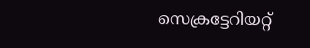സെക്രട്ടേറിയറ്റ്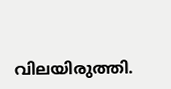വിലയിരുത്തി.